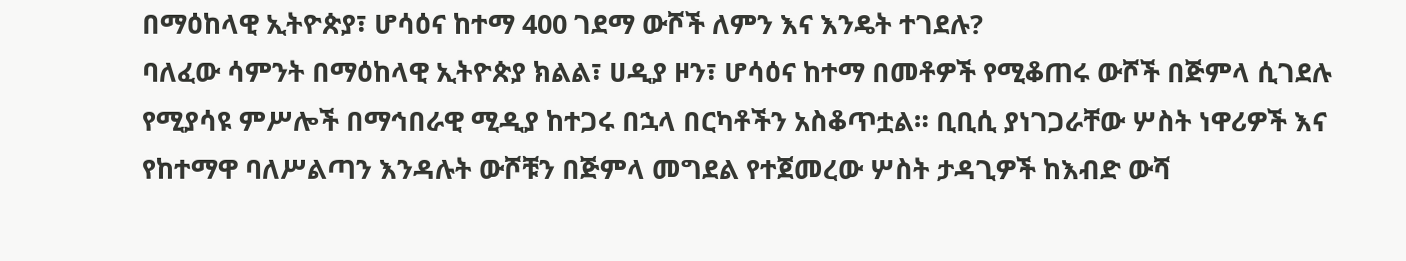በማዕከላዊ ኢትዮጵያ፣ ሆሳዕና ከተማ 400 ገደማ ውሾች ለምን እና እንዴት ተገደሉ?
ባለፈው ሳምንት በማዕከላዊ ኢትዮጵያ ክልል፣ ሀዲያ ዞን፣ ሆሳዕና ከተማ በመቶዎች የሚቆጠሩ ውሾች በጅምላ ሲገደሉ የሚያሳዩ ምሥሎች በማኅበራዊ ሚዲያ ከተጋሩ በኋላ በርካቶችን አስቆጥቷል። ቢቢሲ ያነገጋራቸው ሦስት ነዋሪዎች እና የከተማዋ ባለሥልጣን እንዳሉት ውሾቹን በጅምላ መግደል የተጀመረው ሦስት ታዳጊዎች ከእብድ ውሻ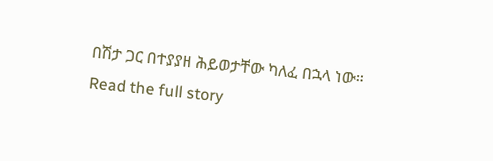በሽታ ጋር በተያያዘ ሕይወታቸው ካለፈ በኋላ ነው።
Read the full story